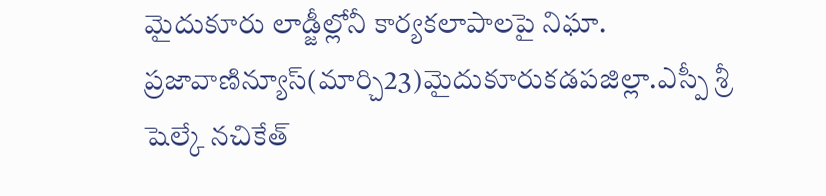మైదుకూరు లాడ్జీల్లోనీ కార్యకలాపాలపై నిఘా.
ప్రజావాణిన్యూస్(మార్చి23)మైదుకూరుకడపజిల్లా.ఎస్పీ శ్రీ షెల్కే నచికేత్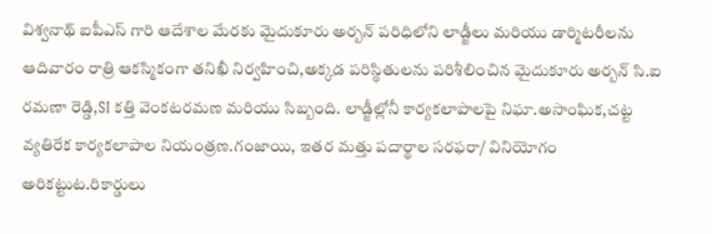విశ్వనాథ్ ఐపీఎస్ గారి ఆదేశాల మేరకు మైదుకూరు అర్బన్ పరిధిలోని లాడ్జీలు మరియు డార్మిటరీలను ఆదివారం రాత్రి ఆకస్మికంగా తనిఖీ నిర్వహించి,అక్కడ పరిస్థితులను పరిశీలించిన మైదుకూరు అర్బన్ సి.ఐ రమణా రెడ్డి,SI కత్తి వెంకటరమణ మరియు సిబ్బంది. లాడ్జీల్లోనీ కార్యకలాపాలపై నిఘా.అసాంఘిక,చట్ట వ్యతిరేక కార్యకలాపాల నియంత్రణ.గంజాయి, ఇతర మత్తు పదార్థాల సరఫరా/ వినియోగం అరికట్టుట.రికార్డులు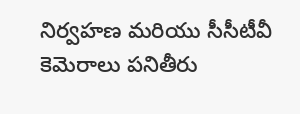నిర్వహణ మరియు సీసీటీవీ కెమెరాలు పనితీరు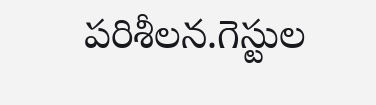పరిశీలన.గెస్టుల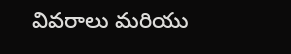వివరాలు మరియు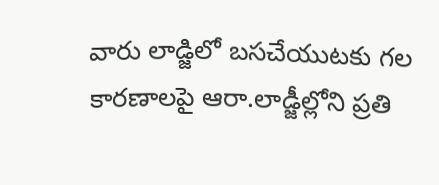వారు లాడ్జిలో బసచేయుటకు గల కారణాలపై ఆరా.లాడ్జీల్లోని ప్రతి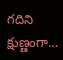గదిని క్షుణ్ణంగా...